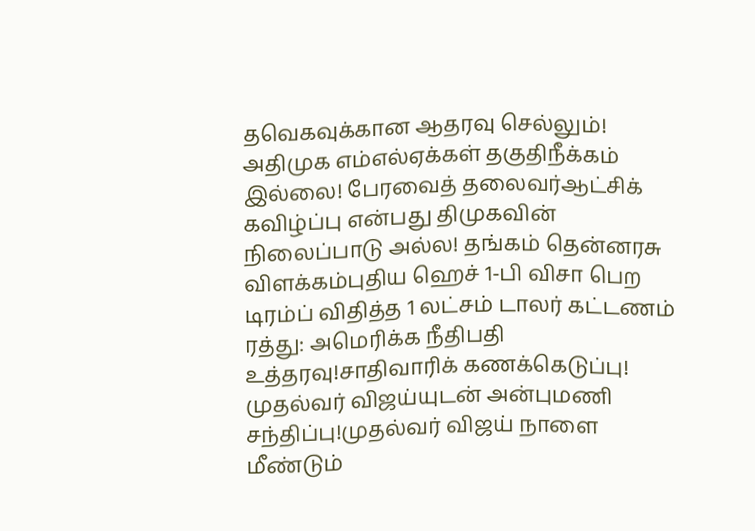தவெகவுக்கான ஆதரவு செல்லும்! அதிமுக எம்எல்ஏக்கள் தகுதிநீக்கம் இல்லை! பேரவைத் தலைவர்ஆட்சிக் கவிழ்ப்பு என்பது திமுகவின் நிலைப்பாடு அல்ல! தங்கம் தென்னரசு விளக்கம்புதிய ஹெச் 1-பி விசா பெற டிரம்ப் விதித்த 1 லட்சம் டாலர் கட்டணம் ரத்து: அமெரிக்க நீதிபதி உத்தரவு!சாதிவாரிக் கணக்கெடுப்பு! முதல்வர் விஜய்யுடன் அன்புமணி சந்திப்பு!முதல்வர் விஜய் நாளை மீண்டும்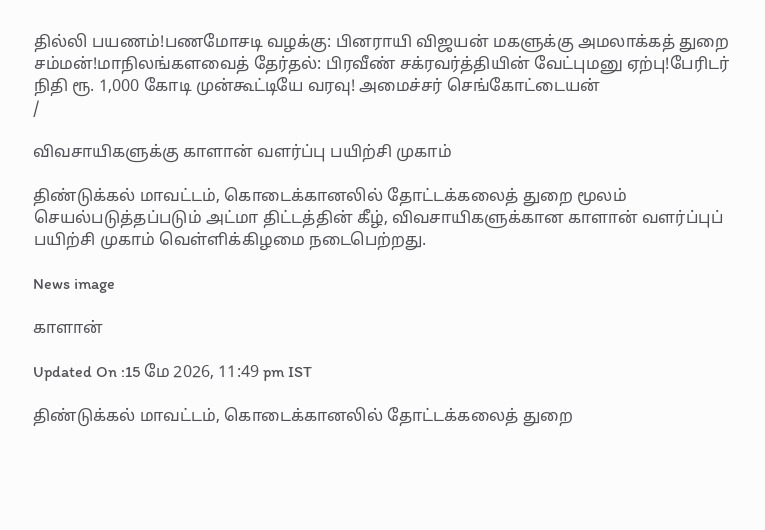தில்லி பயணம்!பணமோசடி வழக்கு: பினராயி விஜயன் மகளுக்கு அமலாக்கத் துறை சம்மன்!மாநிலங்களவைத் தேர்தல்: பிரவீண் சக்ரவர்த்தியின் வேட்புமனு ஏற்பு!பேரிடர் நிதி ரூ. 1,000 கோடி முன்கூட்டியே வரவு! அமைச்சர் செங்கோட்டையன்
/

விவசாயிகளுக்கு காளான் வளர்ப்பு பயிற்சி முகாம்

திண்டுக்கல் மாவட்டம், கொடைக்கானலில் தோட்டக்கலைத் துறை மூலம் செயல்படுத்தப்படும் அட்மா திட்டத்தின் கீழ், விவசாயிகளுக்கான காளான் வளர்ப்புப் பயிற்சி முகாம் வெள்ளிக்கிழமை நடைபெற்றது.

News image

காளான்

Updated On :15 மே 2026, 11:49 pm IST

திண்டுக்கல் மாவட்டம், கொடைக்கானலில் தோட்டக்கலைத் துறை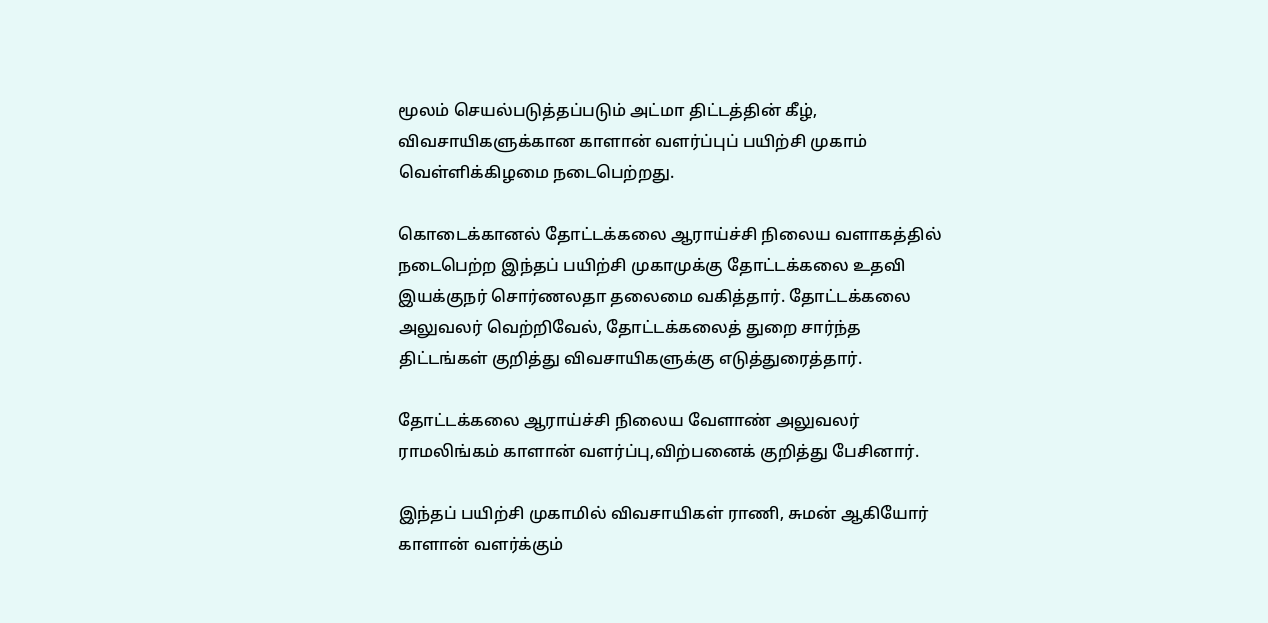மூலம் செயல்படுத்தப்படும் அட்மா திட்டத்தின் கீழ், விவசாயிகளுக்கான காளான் வளர்ப்புப் பயிற்சி முகாம் வெள்ளிக்கிழமை நடைபெற்றது.

கொடைக்கானல் தோட்டக்கலை ஆராய்ச்சி நிலைய வளாகத்தில் நடைபெற்ற இந்தப் பயிற்சி முகாமுக்கு தோட்டக்கலை உதவி இயக்குநர் சொர்ணலதா தலைமை வகித்தார். தோட்டக்கலை அலுவலர் வெற்றிவேல், தோட்டக்கலைத் துறை சார்ந்த திட்டங்கள் குறித்து விவசாயிகளுக்கு எடுத்துரைத்தார்.

தோட்டக்கலை ஆராய்ச்சி நிலைய வேளாண் அலுவலர் ராமலிங்கம் காளான் வளர்ப்பு,விற்பனைக் குறித்து பேசினார்.

இந்தப் பயிற்சி முகாமில் விவசாயிகள் ராணி, சுமன் ஆகியோர் காளான் வளர்க்கும்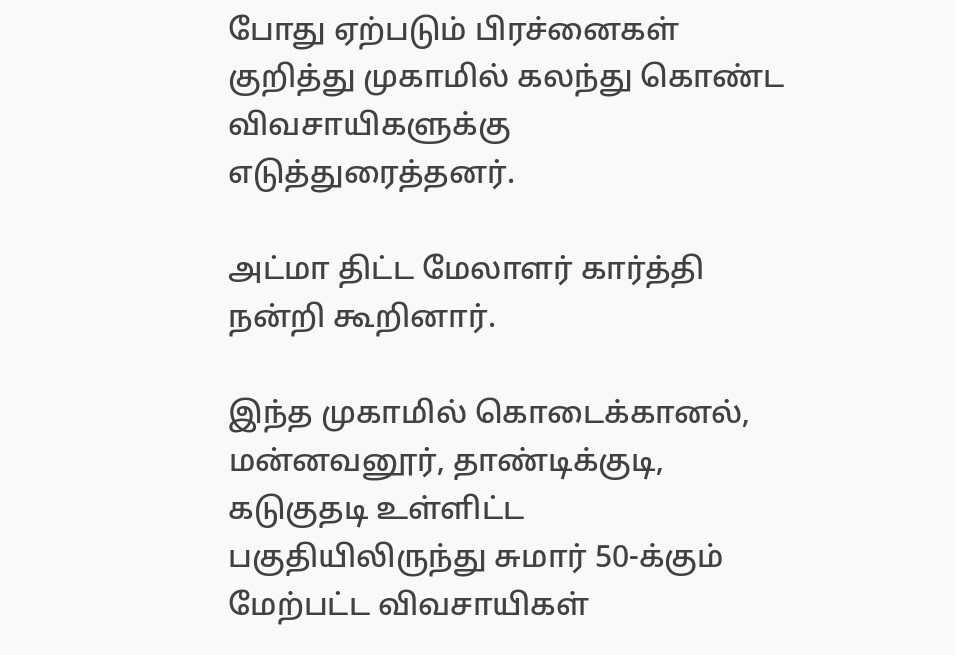போது ஏற்படும் பிரச்னைகள் குறித்து முகாமில் கலந்து கொண்ட விவசாயிகளுக்கு எடுத்துரைத்தனர்.

அட்மா திட்ட மேலாளர் கார்த்தி நன்றி கூறினார்.

இந்த முகாமில் கொடைக்கானல், மன்னவனூர், தாண்டிக்குடி, கடுகுதடி உள்ளிட்ட பகுதியிலிருந்து சுமார் 50-க்கும் மேற்பட்ட விவசாயிகள்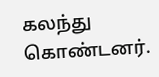கலந்து கொண்டனர்.